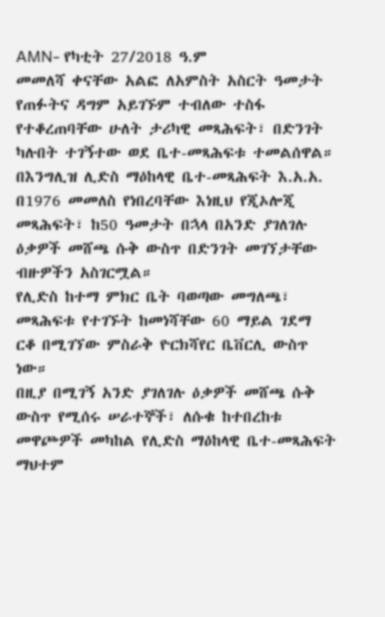AMN- የካቲት 27/2018 ዓ.ም
መመለሻ ቀናቸው አልፎ ለአምስት አስርት ዓመታት የጠፉትና ዳግም አይገኙም ተብለው ተስፋ የተቆረጠባቸው ሁለት ታሪካዊ መጻሕፍት፣ በድንገት ካሉበት ተገኝተው ወደ ቤተ-መጻሕፍቱ ተመልሰዋል።
በእንግሊዝ ሊድስ ማዕከላዊ ቤተ-መጻሕፍት እ.አ.አ. በ1976 መመለስ የነበረባቸው እነዚህ የጂኦሎጂ መጻሕፍት፣ ከ50 ዓመታት በኋላ በአንድ ያገለገሉ ዕቃዎች መሸጫ ሱቅ ውስጥ በድንገት መገኘታቸው ብዙዎችን አስገርሟል።
የሊድስ ከተማ ምክር ቤት ባወጣው መግለጫ፣ መጻሕፍቱ የተገኙት ከመነሻቸው 60 ማይል ገደማ ርቆ በሚገኘው ምስራቅ ዮርክሻየር ቤቨርሊ ውስጥ ነው።
በዚያ በሚገኝ አንድ ያገለገሉ ዕቃዎች መሸጫ ሱቅ ውስጥ የሚሰሩ ሠራተኞች፣ ለሱቁ ከተበረከቱ መዋጮዎች መካከል የሊድስ ማዕከላዊ ቤተ-መጻሕፍት ማህተም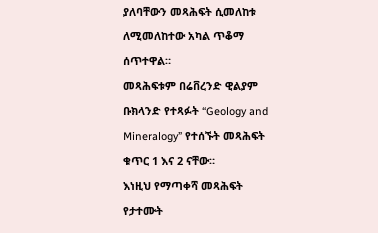ያለባቸውን መጻሕፍት ሲመለከቱ ለሚመለከተው አካል ጥቆማ ሰጥተዋል።
መጻሕፍቱም በሬቨረንድ ዊልያም ቡክላንድ የተጻፉት “Geology and Mineralogy” የተሰኙት መጻሕፍት ቁጥር 1 እና 2 ናቸው።
እነዚህ የማጣቀሻ መጻሕፍት የታተሙት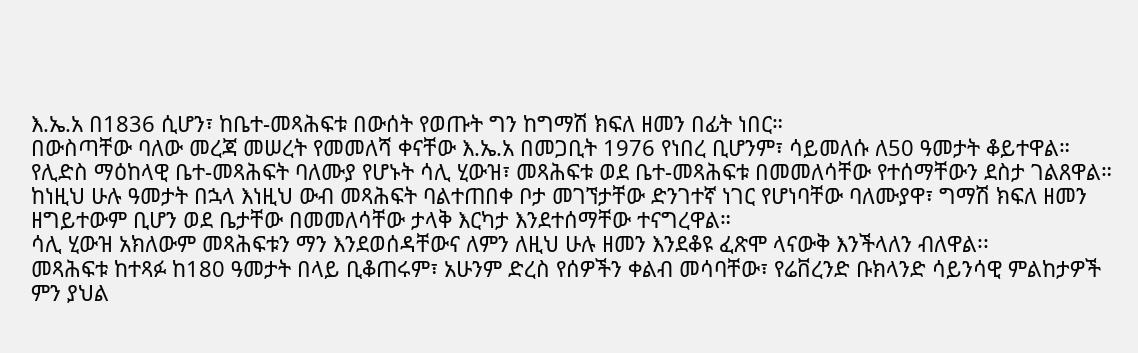እ.ኤ.አ በ1836 ሲሆን፣ ከቤተ-መጻሕፍቱ በውሰት የወጡት ግን ከግማሽ ክፍለ ዘመን በፊት ነበር።
በውስጣቸው ባለው መረጃ መሠረት የመመለሻ ቀናቸው እ.ኤ.አ በመጋቢት 1976 የነበረ ቢሆንም፣ ሳይመለሱ ለ50 ዓመታት ቆይተዋል።
የሊድስ ማዕከላዊ ቤተ-መጻሕፍት ባለሙያ የሆኑት ሳሊ ሂውዝ፣ መጻሕፍቱ ወደ ቤተ-መጻሕፍቱ በመመለሳቸው የተሰማቸውን ደስታ ገልጸዋል።
ከነዚህ ሁሉ ዓመታት በኋላ እነዚህ ውብ መጻሕፍት ባልተጠበቀ ቦታ መገኘታቸው ድንገተኛ ነገር የሆነባቸው ባለሙያዋ፣ ግማሽ ክፍለ ዘመን ዘግይተውም ቢሆን ወደ ቤታቸው በመመለሳቸው ታላቅ እርካታ እንደተሰማቸው ተናግረዋል።
ሳሊ ሂውዝ አክለውም መጻሕፍቱን ማን እንደወሰዳቸውና ለምን ለዚህ ሁሉ ዘመን እንደቆዩ ፈጽሞ ላናውቅ እንችላለን ብለዋል፡፡
መጻሕፍቱ ከተጻፉ ከ180 ዓመታት በላይ ቢቆጠሩም፣ አሁንም ድረስ የሰዎችን ቀልብ መሳባቸው፣ የሬቨረንድ ቡክላንድ ሳይንሳዊ ምልከታዎች ምን ያህል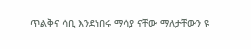ጥልቅና ሳቢ እንደነበሩ ማሳያ ናቸው ማለታቸውን ዩ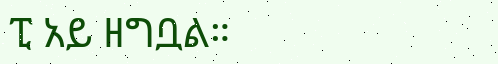ፒ አይ ዘግቧል።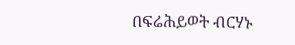በፍሬሕይወት ብርሃኑ